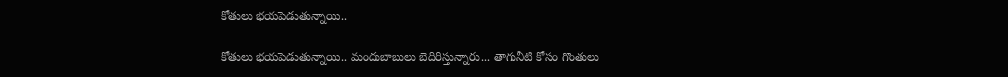కోతులు భయపెడుతున్నాయి..

కోతులు భయపెడుతున్నాయి.. మందుబాబులు బెదిరిస్తున్నారు... తాగునీటి కోసం గొంతులు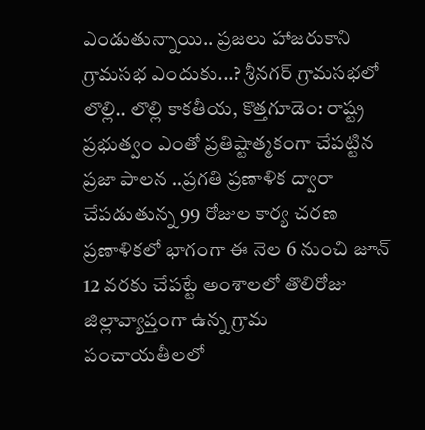ఎండుతున్నాయి.. ప్రజలు హాజరుకాని గ్రామసభ ఎందుకు...? శ్రీనగర్ గ్రామసభలో లొల్లి.. లొల్లి కాకతీయ, కొత్తగూడెం: రాష్ట్ర ప్రభుత్వం ఎంతో ప్రతిష్టాత్మకంగా చేపట్టిన ప్రజా పాలన ..ప్రగతి ప్రణాళిక ద్వారా చేపడుతున్న 99 రోజుల కార్య చరణ ప్రణాళికలో భాగంగా ఈ నెల 6 నుంచి జూన్ 12 వరకు చేపట్టే అంశాలలో తొలిరోజు జిల్లావ్యాప్తంగా ఉన్న గ్రామ పంచాయతీలలో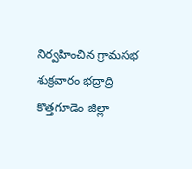నిర్వహించిన గ్రామసభ శుక్రవారం భద్రాద్రి కొత్తగూడెం జిల్లా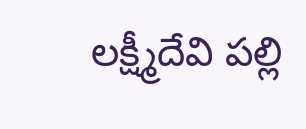లక్ష్మీదేవి పల్లి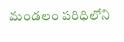మండలం పరిధిలోని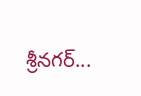శ్రీనగర్...